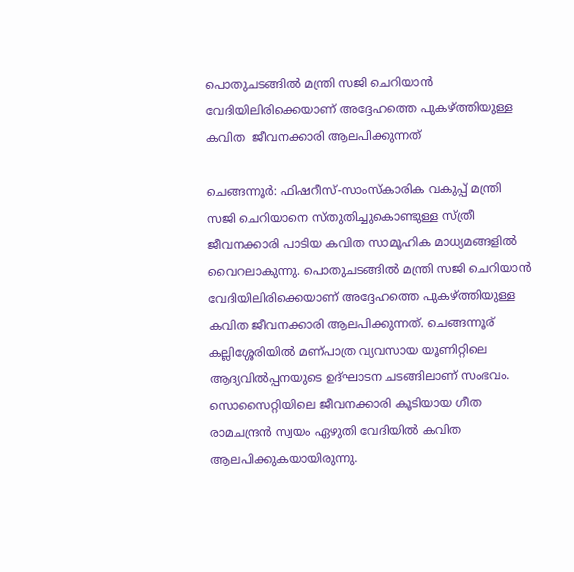പൊതുചടങ്ങില്‍ മന്ത്രി സജി ചെറിയാന്‍ വേദിയിലിരിക്കെയാണ് അദ്ദേഹത്തെ പുകഴ്ത്തിയുള്ള കവിത  ജീവനക്കാരി ആലപിക്കുന്നത്

ചെങ്ങന്നൂര്‍: ഫിഷറീസ്-സാംസ്കാരിക വകുപ്പ് മന്ത്രി സജി ചെറിയാനെ സ്തുതിച്ചുകൊണ്ടുള്ള സ്ത്രീ ജീവനക്കാരി പാടിയ കവിത സാമൂഹിക മാധ്യമങ്ങളില്‍ വൈറലാകുന്നു. പൊതുചടങ്ങില്‍ മന്ത്രി സജി ചെറിയാന്‍ വേദിയിലിരിക്കെയാണ് അദ്ദേഹത്തെ പുകഴ്ത്തിയുള്ള കവിത ജീവനക്കാരി ആലപിക്കുന്നത്. ചെങ്ങന്നൂര് കല്ലിശ്ശേരിയില്‍ മണ്പാത്ര വ്യവസായ യൂണിറ്റിലെ ആദ്യവില്‍പ്പനയുടെ ഉദ്ഘാടന ചടങ്ങിലാണ് സംഭവം. സൊസൈറ്റിയിലെ ജീവനക്കാരി കൂടിയായ ഗീത രാമചന്ദ്രന്‍ സ്വയം ഏഴുതി വേദിയില്‍ കവിത ആലപിക്കുകയായിരുന്നു.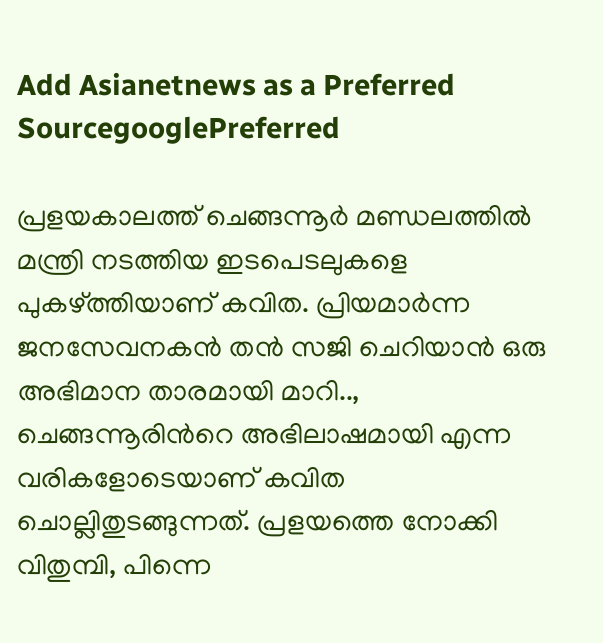Add Asianetnews as a Preferred SourcegooglePreferred

പ്രളയകാലത്ത് ചെങ്ങന്നൂര്‍ മണ്ഡലത്തില്‍ മന്ത്രി നടത്തിയ ഇടപെടലുകളെ പുകഴ്ത്തിയാണ് കവിത. പ്രിയമാര്‍ന്ന ജനസേവനകന്‍ തന്‍ സജി ചെറിയാന്‍ ഒരു അഭിമാന താരമായി മാറി.., ചെങ്ങന്നൂരിന്‍റെ അഭിലാഷമായി എന്ന വരികളോടെയാണ് കവിത ചൊല്ലിതുടങ്ങുന്നത്. പ്രളയത്തെ നോക്കി വിതുമ്പി, പിന്നെ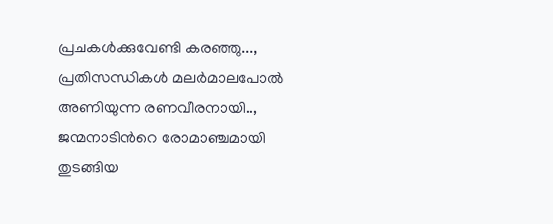പ്രചകള്‍ക്കുവേണ്ടി കരഞ്ഞു..., പ്രതിസന്ധികള്‍ മലര്‍മാലപോല്‍ അണിയുന്ന രണവീരനായി.., ജന്മനാടിന്‍റെ രോമാഞ്ചമായി തുടങ്ങിയ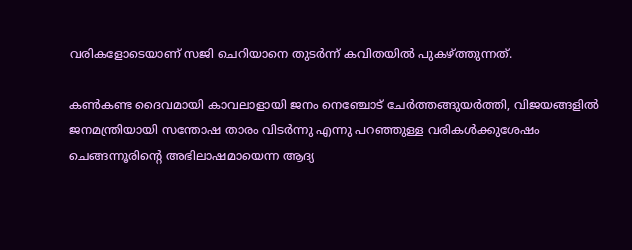വരികളോടെയാണ് സജി ചെറിയാനെ തുടര്‍ന്ന് കവിതയില്‍ പുകഴ്ത്തുന്നത്.

കണ്‍കണ്ട ദൈവമായി കാവലാളായി ജനം നെഞ്ചോട് ചേര്‍ത്തങ്ങുയര്‍ത്തി, വിജയങ്ങളില്‍ ജനമന്ത്രിയായി സന്തോഷ താരം വിടര്‍ന്നു എന്നു പറഞ്ഞുള്ള വരികള്‍ക്കുശേഷം ചെങ്ങന്നൂരിന്‍റെ അഭിലാഷമായെന്ന ആദ്യ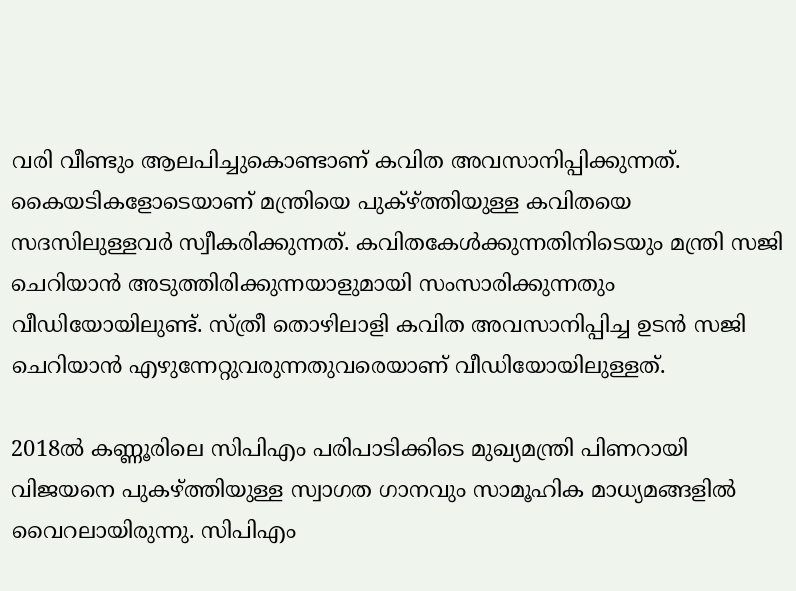വരി വീണ്ടും ആലപിച്ചുകൊണ്ടാണ് കവിത അവസാനിപ്പിക്കുന്നത്. കൈയടികളോടെയാണ് മന്ത്രിയെ പുക്ഴ്ത്തിയുള്ള കവിതയെ സദസിലുള്ളവര്‍ സ്വീകരിക്കുന്നത്. കവിതകേള്‍ക്കുന്നതിനിടെയും മന്ത്രി സജി ചെറിയാന്‍ അടുത്തിരിക്കുന്നയാളുമായി സംസാരിക്കുന്നതും വീഡിയോയിലുണ്ട്. സ്ത്രീ തൊഴിലാളി കവിത അവസാനിപ്പിച്ച ഉടന്‍ സജി ചെറിയാന്‍ എഴുന്നേറ്റുവരുന്നതുവരെയാണ് വീഡിയോയിലുള്ളത്.

2018ല്‍ കണ്ണൂരിലെ സിപിഎം പരിപാടിക്കിടെ മുഖ്യമന്ത്രി പിണറായി വിജയനെ പുകഴ്ത്തിയുള്ള സ്വാഗത ഗാനവും സാമൂഹിക മാധ്യമങ്ങളില്‍ വൈറലായിരുന്നു. സിപിഎം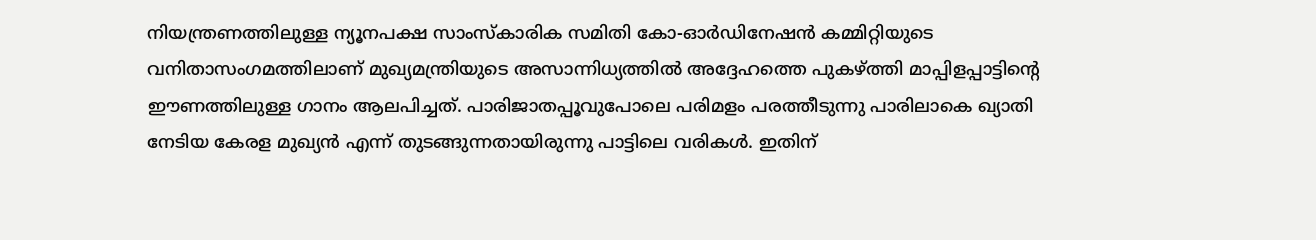നിയന്ത്രണത്തിലുള്ള ന്യൂനപക്ഷ സാംസ്കാരിക സമിതി കോ-ഓര്‍ഡിനേഷന്‍ കമ്മിറ്റിയുടെ വനിതാസംഗമത്തിലാണ് മുഖ്യമന്ത്രിയുടെ അസാന്നിധ്യത്തില്‍ അദ്ദേഹത്തെ പുകഴ്ത്തി മാപ്പിളപ്പാട്ടിന്‍റെ ഈണത്തിലുള്ള ഗാനം ആലപിച്ചത്. പാരിജാതപ്പൂവുപോലെ പരിമളം പരത്തീടുന്നു പാരിലാകെ ഖ്യാതി നേടിയ കേരള മുഖ്യന്‍ എന്ന് തുടങ്ങുന്നതായിരുന്നു പാട്ടിലെ വരികള്‍. ഇതിന്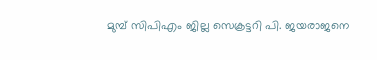മുമ്പ് സിപിഎം ജില്ല സെക്രട്ടറി പി. ജയരാജനെ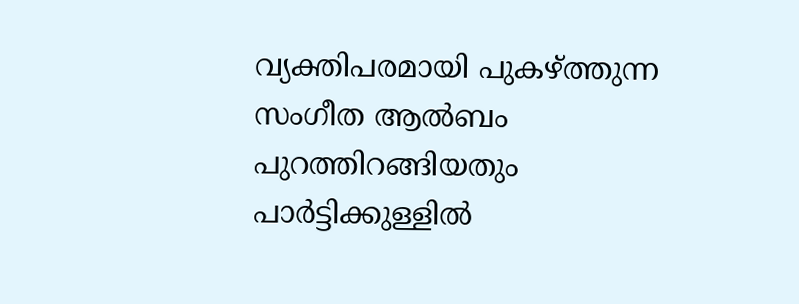വ്യക്തിപരമായി പുകഴ്ത്തുന്ന സംഗീത ആല്‍ബം പുറത്തിറങ്ങിയതും പാര്‍ട്ടിക്കുള്ളില്‍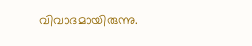വിവാദമായിരുന്നു.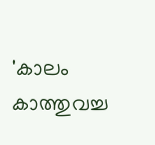'കാലം കാത്തുവച്ച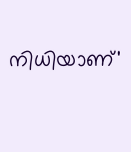നിധിയാണ്'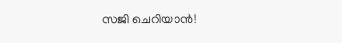സജി ചെറിയാൻ!